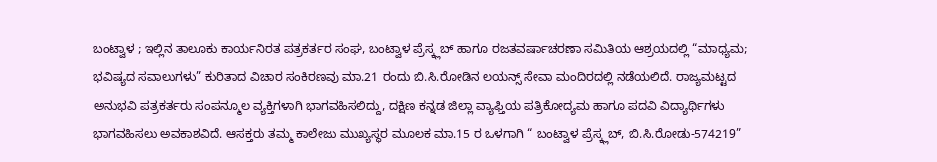ಬಂಟ್ವಾಳ ; ಇಲ್ಲಿನ ತಾಲೂಕು ಕಾರ್ಯನಿರತ ಪತ್ರಕರ್ತರ ಸಂಘ, ಬಂಟ್ವಾಳ ಪ್ರೆಸ್ಕ್ಲಬ್ ಹಾಗೂ ರಜತವರ್ಷಾಚರಣಾ ಸಮಿತಿಯ ಆಶ್ರಯದಲ್ಲಿ “ಮಾಧ್ಯಮ; ಭವಿಷ್ಯದ ಸವಾಲುಗಳು” ಕುರಿತಾದ ವಿಚಾರ ಸಂಕಿರಣವು ಮಾ.21 ರಂದು ಬಿ.ಸಿ.ರೋಡಿನ ಲಯನ್ಸ್ ಸೇವಾ ಮಂದಿರದಲ್ಲಿ ನಡೆಯಲಿದೆ. ರಾಜ್ಯಮಟ್ಟದ ಅನುಭವಿ ಪತ್ರಕರ್ತರು ಸಂಪನ್ಮೂಲ ವ್ಯಕ್ತಿಗಳಾಗಿ ಭಾಗವಹಿಸಲಿದ್ದು, ದಕ್ಷಿಣ ಕನ್ನಡ ಜಿಲ್ಲಾ ವ್ಯಾಫ್ತಿಯ ಪತ್ರಿಕೋದ್ಯಮ ಹಾಗೂ ಪದವಿ ವಿದ್ಯಾರ್ಥಿಗಳು ಭಾಗವಹಿಸಲು ಅವಕಾಶವಿದೆ. ಆಸಕ್ತರು ತಮ್ಮ ಕಾಲೇಜು ಮುಖ್ಯಸ್ಥರ ಮೂಲಕ ಮಾ.15 ರ ಒಳಗಾಗಿ “ ಬಂಟ್ವಾಳ ಪ್ರೆಸ್ಕ್ಲಬ್, ಬಿ.ಸಿ.ರೋಡು-574219”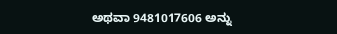ಅಥವಾ 9481017606 ಅನ್ನು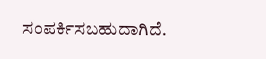ಸಂಪರ್ಕಿಸಬಹುದಾಗಿದೆ.